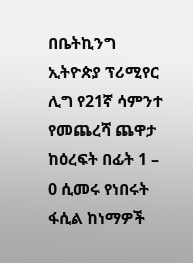በቤትኪንግ ኢትዮጵያ ፕሪሚየር ሊግ የ21ኛ ሳምንተ የመጨረሻ ጨዋታ ከዕረፍት በፊት 1 – 0 ሲመሩ የነበሩት ፋሲል ከነማዎች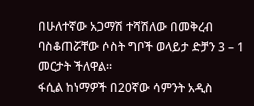በሁለተኛው አጋማሽ ተሻሽለው በመቅረብ ባስቆጠሯቸው ሶስት ግቦች ወላይታ ድቻን 3 – 1 መርታት ችለዋል።
ፋሲል ከነማዎች በ20ኛው ሳምንት አዲስ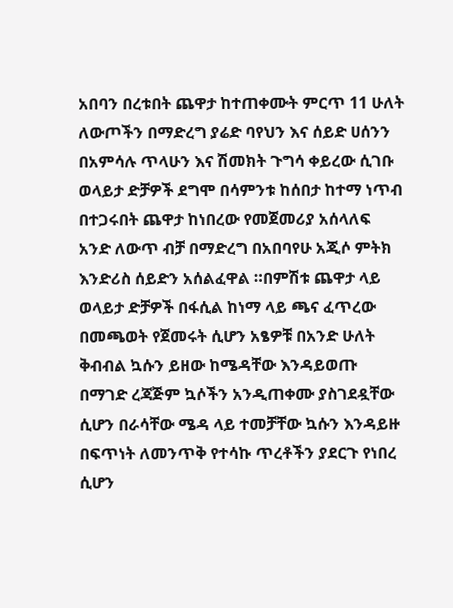አበባን በረቱበት ጨዋታ ከተጠቀሙት ምርጥ 11 ሁለት ለውጦችን በማድረግ ያሬድ ባየህን እና ሰይድ ሀሰንን በአምሳሉ ጥላሁን እና ሽመክት ጉግሳ ቀይረው ሲገቡ ወላይታ ድቻዎች ደግሞ በሳምንቱ ከሰበታ ከተማ ነጥብ በተጋሩበት ጨዋታ ከነበረው የመጀመሪያ አሰላለፍ አንድ ለውጥ ብቻ በማድረግ በአበባየሁ አጂሶ ምትክ እንድሪስ ሰይድን አሰልፈዋል ።በምሽቱ ጨዋታ ላይ ወላይታ ድቻዎች በፋሲል ከነማ ላይ ጫና ፈጥረው በመጫወት የጀመሩት ሲሆን አፄዎቹ በአንድ ሁለት ቅብብል ኳሱን ይዘው ከሜዳቸው እንዳይወጡ በማገድ ረጃጅም ኳሶችን አንዲጠቀሙ ያስገደዷቸው ሲሆን በራሳቸው ሜዳ ላይ ተመቻቸው ኳሱን እንዳይዙ በፍጥነት ለመንጥቅ የተሳኩ ጥረቶችን ያደርጉ የነበረ ሲሆን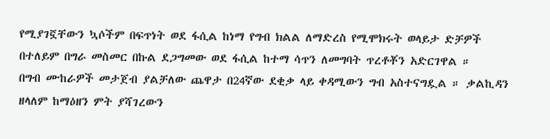የሚያገኟቸውን ኳሶችም በፍጥነት ወደ ፋሲል ከነማ የግብ ክልል ለማድረስ የሚሞክሩት ወላይታ ድቻዎች በተለይም በግራ መስመር በኩል ደጋግመው ወደ ፋሲል ከተማ ሳጥን ለመግባት ጥረቶቾን አድርገዋል ።
በግብ ሙከራዎች መታጀብ ያልቻለው ጨዋታ በ24ኛው ደቂቃ ላይ ቀዳሚውን ግብ አስተናግዷል ። ቃልኪዳን ዘላለም ከማዕዘን ምት ያሻገረውን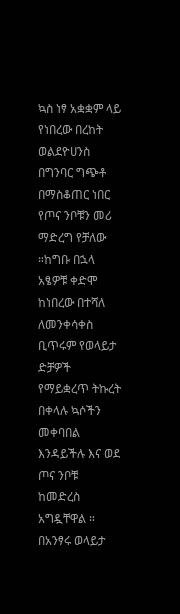ኳስ ነፃ አቋቋም ላይ የነበረው በረከት ወልደዮሀንስ በግንባር ግጭቶ በማስቆጠር ነበር የጦና ንቦቹን መሪ ማድረግ የቻለው ።ከግቡ በኋላ አፄዎቹ ቀድሞ ከነበረው በተሻለ ለመንቀሳቀስ ቢጥሩም የወላይታ ድቻዎች የማይቋረጥ ትኩረት በቀላሉ ኳሶችን መቀባበል እንዳይችሉ እና ወደ ጦና ንቦቹ ከመድረስ አግዷቸዋል ። በአንፃሩ ወላይታ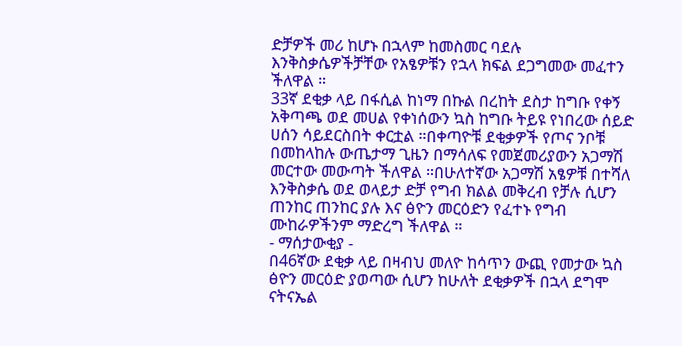ድቻዎች መሪ ከሆኑ በኋላም ከመስመር ባደሉ እንቅስቃሴዎችቻቸው የአፄዎቹን የኋላ ክፍል ደጋግመው መፈተን ችለዋል ።
33ኛ ደቂቃ ላይ በፋሲል ከነማ በኩል በረከት ደስታ ከግቡ የቀኝ አቅጣጫ ወደ መሀል የቀነሰውን ኳስ ከግቡ ትይዩ የነበረው ሰይድ ሀሰን ሳይደርስበት ቀርቷል ።በቀጣዮቹ ደቂቃዎች የጦና ንቦቹ በመከላከሉ ውጤታማ ጊዜን በማሳለፍ የመጀመሪያውን አጋማሽ መርተው መውጣት ችለዋል ።በሁለተኛው አጋማሽ አፄዎቹ በተሻለ እንቅስቃሴ ወደ ወላይታ ድቻ የግብ ክልል መቅረብ የቻሉ ሲሆን ጠንከር ጠንከር ያሉ እና ፅዮን መርዕድን የፈተኑ የግብ ሙከራዎችንም ማድረግ ችለዋል ።
- ማሰታውቂያ -
በ46ኛው ደቂቃ ላይ በዛብህ መለዮ ከሳጥን ውጪ የመታው ኳስ ፅዮን መርዕድ ያወጣው ሲሆን ከሁለት ደቂቃዎች በኋላ ደግሞ ናትናኤል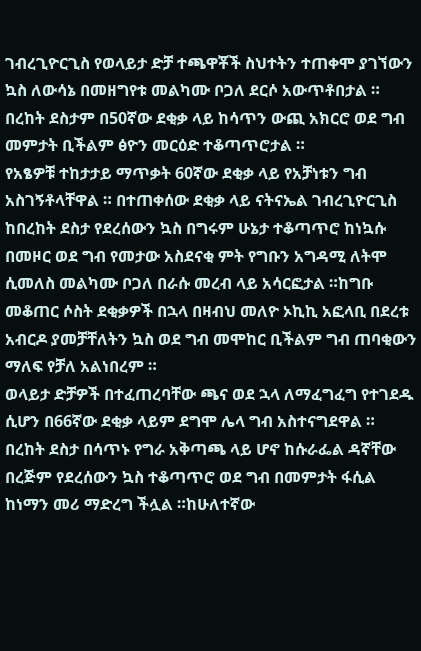ገብረጊዮርጊስ የወላይታ ድቻ ተጫዋቾች ስህተትን ተጠቀሞ ያገኘውን ኳስ ለውሳኔ በመዘግየቱ መልካሙ ቦጋለ ደርሶ አውጥቶበታል ።
በረከት ደስታም በ50ኛው ደቂቃ ላይ ከሳጥን ውጪ አክርሮ ወደ ግብ መምታት ቢችልም ፅዮን መርዕድ ተቆጣጥሮታል ።
የአፄዎቹ ተከታታይ ማጥቃት 60ኛው ደቂቃ ላይ የአቻነቱን ግብ አስገኝቶላቸዋል ። በተጠቀሰው ደቂቃ ላይ ናትናኤል ገብረጊዮርጊስ ከበረከት ደስታ የደረሰውን ኳስ በግሩም ሁኔታ ተቆጣጥሮ ከነኳሱ በመዞር ወደ ግብ የመታው አስደናቂ ምት የግቡን አግዳሚ ለትሞ ሲመለስ መልካሙ ቦጋለ በራሱ መረብ ላይ አሳርፎታል ።ከግቡ መቆጠር ሶስት ደቂቃዎች በኋላ በዛብህ መለዮ ኦኪኪ አፎላቢ በደረቱ አብርዶ ያመቻቸለትን ኳስ ወደ ግብ መሞከር ቢችልም ግብ ጠባቂውን ማለፍ የቻለ አልነበረም ።
ወላይታ ድቻዎች በተፈጠረባቸው ጫና ወደ ኋላ ለማፈግፈግ የተገደዱ ሲሆን በ66ኛው ደቂቃ ላይም ደግሞ ሌላ ግብ አስተናግደዋል ። በረከት ደስታ በሳጥኑ የግራ አቅጣጫ ላይ ሆኖ ከሱራፌል ዳኛቸው በረጅም የደረሰውን ኳስ ተቆጣጥሮ ወደ ግብ በመምታት ፋሲል ከነማን መሪ ማድረግ ችሏል ።ከሁለተኛው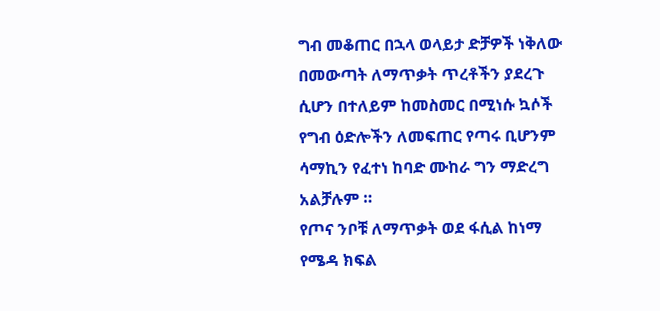ግብ መቆጠር በኋላ ወላይታ ድቻዎች ነቅለው በመውጣት ለማጥቃት ጥረቶችን ያደረጉ ሲሆን በተለይም ከመስመር በሚነሱ ኳሶች የግብ ዕድሎችን ለመፍጠር የጣሩ ቢሆንም ሳማኪን የፈተነ ከባድ ሙከራ ግን ማድረግ አልቻሉም ።
የጦና ንቦቹ ለማጥቃት ወደ ፋሲል ከነማ የሜዳ ክፍል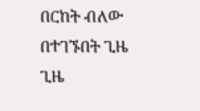በርከት ብለው በተገኙበት ጊዜ ጊዜ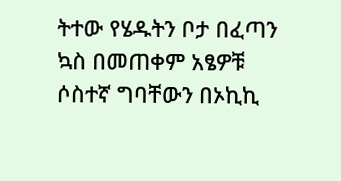ትተው የሄዱትን ቦታ በፈጣን ኳስ በመጠቀም አፄዎቹ ሶስተኛ ግባቸውን በኦኪኪ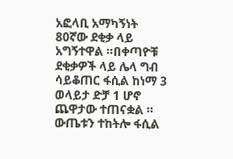አፎላቢ አማካኝነት 80ኛው ደቂቃ ላይ አግኝተዋል ።በቀጣዮቹ ደቂቃዎች ላይ ሌላ ግብ ሳይቆጠር ፋሲል ከነማ 3 ወላይታ ድቻ 1 ሆኖ ጨዋታው ተጠናቋል ።
ውጤቱን ተከትሎ ፋሲል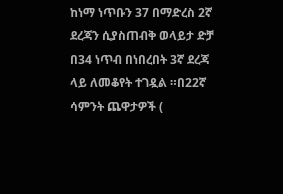ከነማ ነጥቡን 37 በማድረስ 2ኛ ደረጃን ሲያስጠብቅ ወላይታ ድቻ በ34 ነጥብ በነበረበት 3ኛ ደረጃ ላይ ለመቆየት ተገዷል ።በ22ኛ ሳምንት ጨዋታዎች (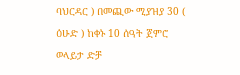ባህርዳር ) በመጪው ሚያዝያ 30 ( ዕሁድ ) ከቀኑ 10 ሰዓት ጀምሮ ወላይታ ድቻ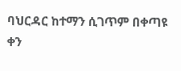ባህርዳር ከተማን ሲገጥም በቀጣዩ ቀን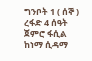ግንቦት 1 ( ሰኞ ) ረፋድ 4 ሰዓት ጀምሮ ፋሲል ከነማ ሲዳማ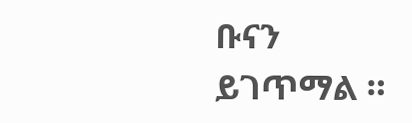ቡናን ይገጥማል ።